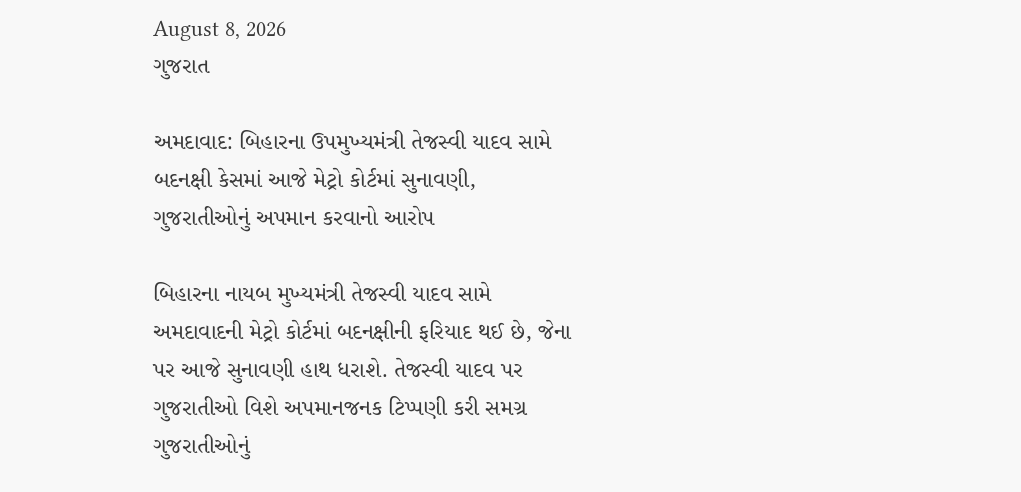August 8, 2026
ગુજરાત

અમદાવાદ: બિહારના ઉપમુખ્યમંત્રી તેજસ્વી યાદવ સામે બદનક્ષી કેસમાં આજે મેટ્રો કોર્ટમાં સુનાવણી, ગુજરાતીઓનું અપમાન કરવાનો આરોપ

બિહારના નાયબ મુખ્યમંત્રી તેજસ્વી યાદવ સામે અમદાવાદની મેટ્રો કોર્ટમાં બદનક્ષીની ફરિયાદ થઈ છે, જેના પર આજે સુનાવણી હાથ ધરાશે. તેજસ્વી યાદવ પર ગુજરાતીઓ વિશે અપમાનજનક ટિપ્પણી કરી સમગ્ર ગુજરાતીઓનું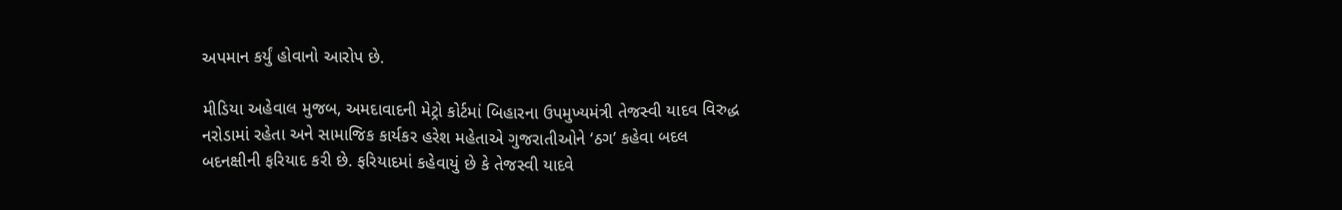અપમાન કર્યું હોવાનો આરોપ છે.

મીડિયા અહેવાલ મુજબ, અમદાવાદની મેટ્રો કોર્ટમાં બિહારના ઉપમુખ્યમંત્રી તેજસ્વી યાદવ વિરુદ્ધ નરોડામાં રહેતા અને સામાજિક કાર્યકર હરેશ મહેતાએ ગુજરાતીઓને ‘ઠગ’ કહેવા બદલ બદનક્ષીની ફરિયાદ કરી છે. ફરિયાદમાં કહેવાયું છે કે તેજસ્વી યાદવે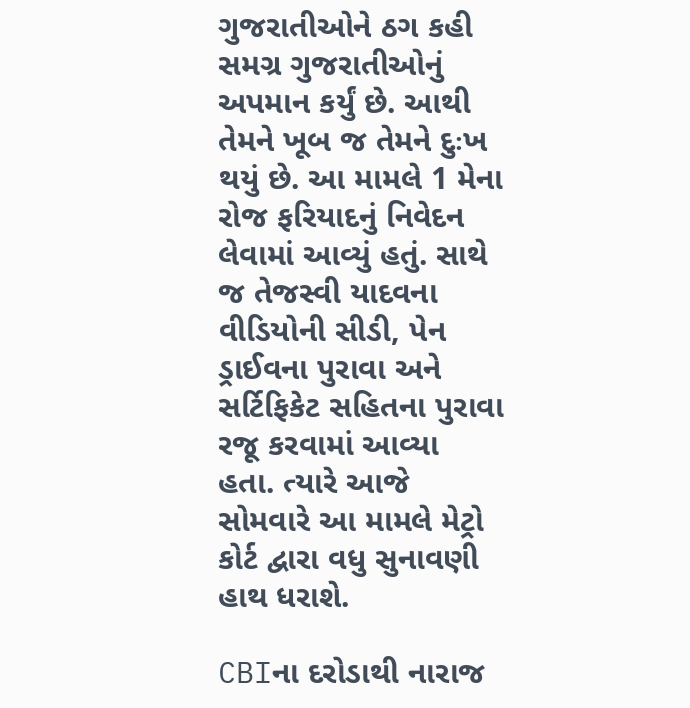ગુજરાતીઓને ઠગ કહી સમગ્ર ગુજરાતીઓનું અપમાન કર્યું છે. આથી તેમને ખૂબ જ તેમને દુઃખ થયું છે. આ મામલે 1 મેના રોજ ફરિયાદનું નિવેદન લેવામાં આવ્યું હતું. સાથે જ તેજસ્વી યાદવના વીડિયોની સીડી, પેન ડ્રાઈવના પુરાવા અને સર્ટિફિકેટ સહિતના પુરાવા રજૂ કરવામાં આવ્યા હતા. ત્યારે આજે સોમવારે આ મામલે મેટ્રો કોર્ટ દ્વારા વધુ સુનાવણી હાથ ધરાશે.

CBIના દરોડાથી નારાજ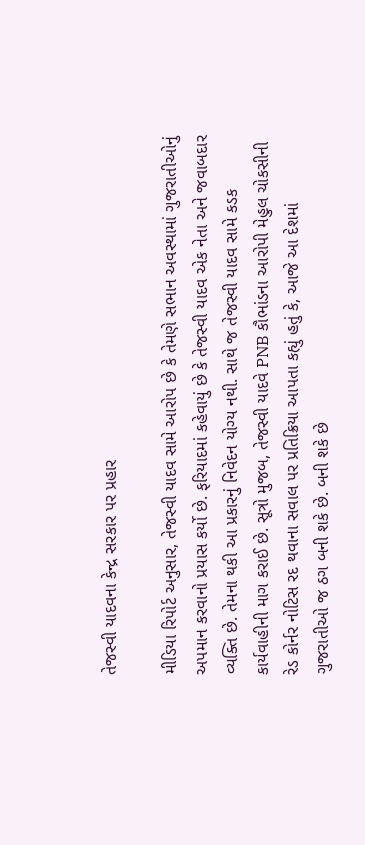તેજસ્વી યાદવના કેન્દ્ર સરકાર પર પ્રહાર

મીડિયા રિપોર્ટ અનુસાર, તેજસ્વી યાદવ સામે આરોપ છે કે તેમણે સભાન અવસ્થામાં ગુજરાતીઓનું અપમાન કરવાનો પ્રયાસ કર્યો છે. ફરિયાદમાં કહેવાયું છે કે તેજસ્વી યાદવ એક નેતા અને જવાબદાર વ્યક્તિ છે. તેમના થકી આ પ્રકારનું નિવેદન યોગ્ય નથી. સાથે જ તેજસ્વી યાદવ સામે કડક કાર્યવાહીની માગ કરાઈ છે. સૂત્રો મુજબ, તેજસ્વી યાદવે PNB કૌભાંડના આરોપી મેહુલ ચોકસીની રેડ કોર્નર નોટિસ રદ થવાના સવાલ પર પ્રતિક્રિયા આપતા કહ્યું હતું કે, આજે આ દેશમાં ગુજરાતીઓ જ ઠગ બની શકે છે. બની શકે છે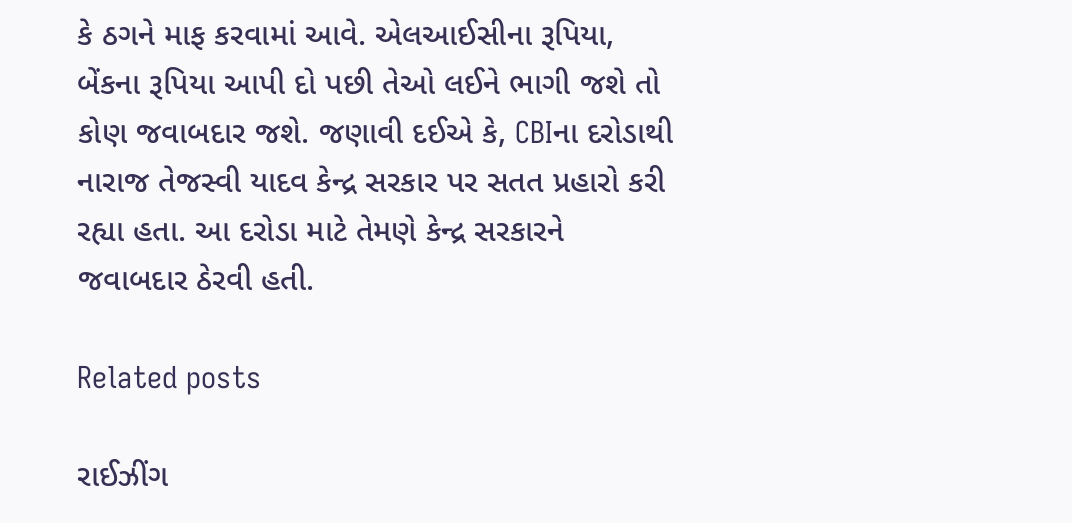કે ઠગને માફ કરવામાં આવે. એલઆઈસીના રૂપિયા, બેંકના રૂપિયા આપી દો પછી તેઓ લઈને ભાગી જશે તો કોણ જવાબદાર જશે. જણાવી દઈએ કે, CBIના દરોડાથી નારાજ તેજસ્વી યાદવ કેન્દ્ર સરકાર પર સતત પ્રહારો કરી રહ્યા હતા. આ દરોડા માટે તેમણે કેન્દ્ર સરકારને જવાબદાર ઠેરવી હતી.

Related posts

રાઈઝીંગ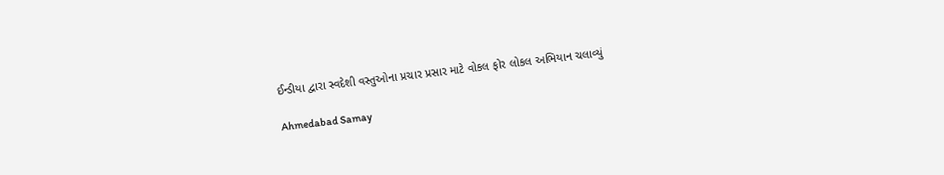ઈન્ડીયા દ્વારા સ્વદેશી વસ્તુઓના પ્રચાર પ્રસાર માટે વોકલ ફોર લોકલ અભિયાન ચલાવ્યું

Ahmedabad Samay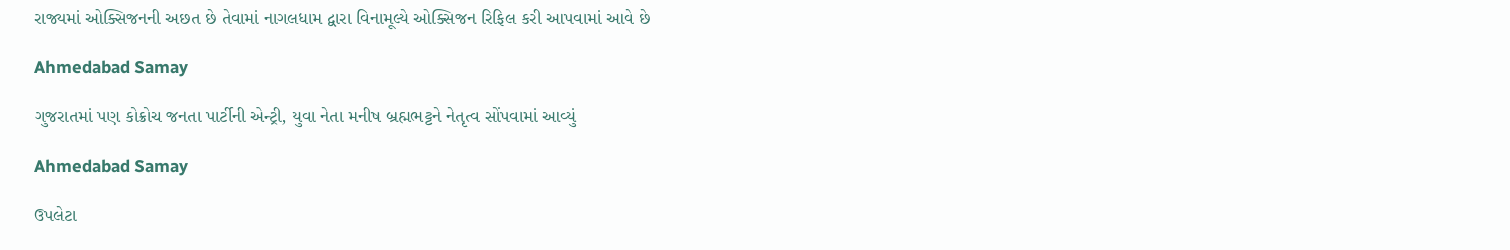રાજ્યમાં ઓક્સિજનની અછત છે તેવામાં નાગલધામ દ્વારા વિનામૂલ્યે ઓક્સિજન રિફિલ કરી આપવામાં આવે છે

Ahmedabad Samay

ગુજરાતમાં પણ કોક્રોચ જનતા પાર્ટીની એન્‍ટ્રી, યુવા નેતા મનીષ બ્રહ્મભટ્ટને નેતૃત્‍વ સોંપવામાં આવ્‍યું

Ahmedabad Samay

ઉપલેટા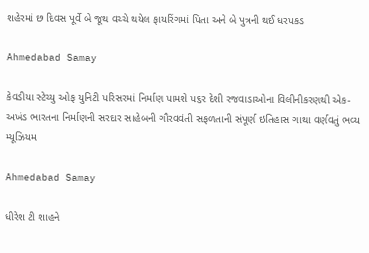શહેરમાં છ દિવસ પૂર્વે બે જૂથ વચ્ચે થયેલ ફાયરિંગમાં પિતા અને બે પુત્રની થઈ ધરપકડ

Ahmedabad Samay

કેવડીયા સ્ટેચ્યુ ઓફ યુનિટી પરિસરમાં નિર્માણ પામશે પ૬ર દેશી રજવાડાઓના વિલીનીકરણથી એક-અખંડ ભારતના નિર્માણની સરદાર સાહેબની ગૌરવવંતી સફળતાની સંપૂર્ણ ઇતિહાસ ગાથા વર્ણવતું ભવ્ય મ્યૂઝિયમ

Ahmedabad Samay

ધીરેશ ટી શાહને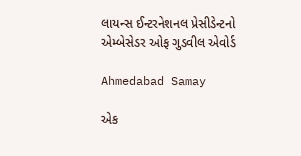લાયન્સ ઈન્ટરનેશનલ પ્રેસીડેન્ટનો એમ્બેસેડર ઓફ ગુડવીલ એવોર્ડ

Ahmedabad Samay

એક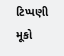ટિપ્પણી મૂકો